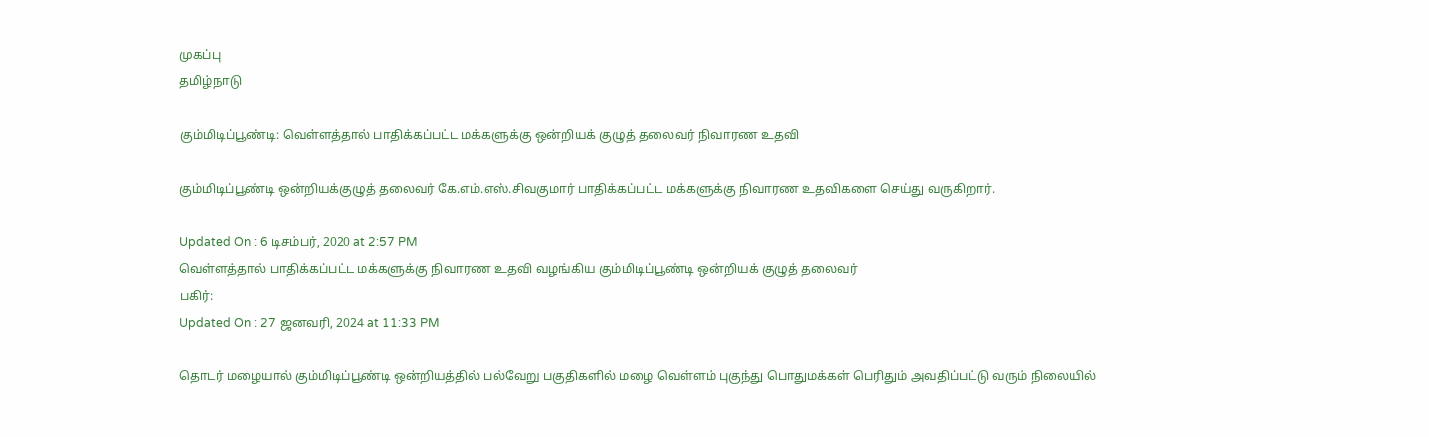முகப்பு
தமிழ்நாடு

கும்மிடிப்பூண்டி: வெள்ளத்தால் பாதிக்கப்பட்ட மக்களுக்கு ஒன்றியக் குழுத் தலைவர் நிவாரண உதவி

கும்மிடிப்பூண்டி ஒன்றியக்குழுத் தலைவர் கே.எம்.எஸ்.சிவகுமார் பாதிக்கப்பட்ட மக்களுக்கு நிவாரண உதவிகளை செய்து வருகிறார்.

Updated On : 6 டிசம்பர், 2020 at 2:57 PM
வெள்ளத்தால் பாதிக்கப்பட்ட மக்களுக்கு நிவாரண உதவி வழங்கிய கும்மிடிப்பூண்டி ஒன்றியக் குழுத் தலைவர்
பகிர்:
Updated On : 27 ஜனவரி, 2024 at 11:33 PM

தொடர் மழையால் கும்மிடிப்பூண்டி ஒன்றியத்தில் பல்வேறு பகுதிகளில் மழை வெள்ளம் புகுந்து பொதுமக்கள் பெரிதும் அவதிப்பட்டு வரும் நிலையில்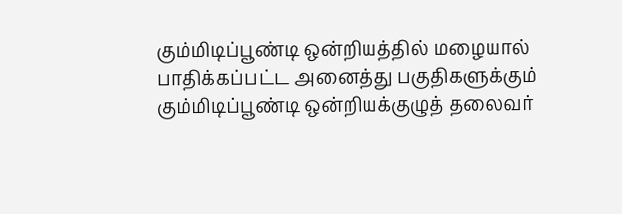கும்மிடிப்பூண்டி ஒன்றியத்தில் மழையால் பாதிக்கப்பட்ட அனைத்து பகுதிகளுக்கும் கும்மிடிப்பூண்டி ஒன்றியக்குழுத் தலைவர்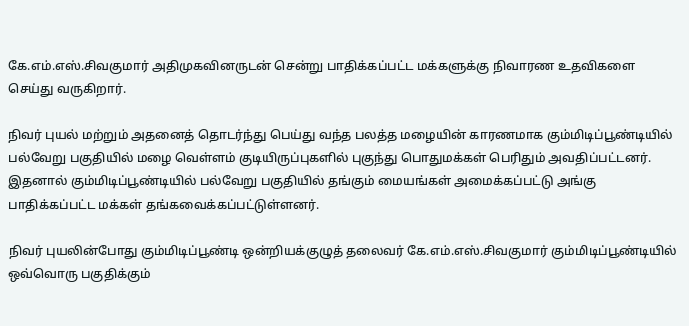கே.எம்.எஸ்.சிவகுமார் அதிமுகவினருடன் சென்று பாதிக்கப்பட்ட மக்களுக்கு நிவாரண உதவிகளை செய்து வருகிறார்.

நிவர் புயல் மற்றும் அதனைத் தொடர்ந்து பெய்து வந்த பலத்த மழையின் காரணமாக கும்மிடிப்பூண்டியில் பல்வேறு பகுதியில் மழை வெள்ளம் குடியிருப்புகளில் புகுந்து பொதுமக்கள் பெரிதும் அவதிப்பட்டனர். இதனால் கும்மிடிப்பூண்டியில் பல்வேறு பகுதியில் தங்கும் மையங்கள் அமைக்கப்பட்டு அங்கு பாதிக்கப்பட்ட மக்கள் தங்கவைக்கப்பட்டுள்ளனர்.

நிவர் புயலின்போது கும்மிடிப்பூண்டி ஒன்றியக்குழுத் தலைவர் கே.எம்.எஸ்.சிவகுமார் கும்மிடிப்பூண்டியில் ஒவ்வொரு பகுதிக்கும்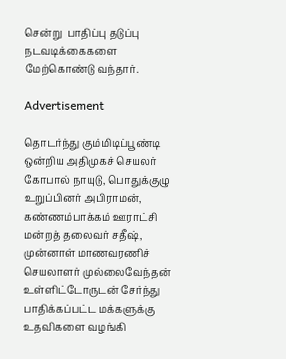சென்று  பாதிப்பு தடுப்பு நடவடிக்கைகளை மேற்கொண்டு வந்தார்.

Advertisement

தொடர்ந்து கும்மிடிப்பூண்டி ஒன்றிய அதிமுகச் செயலர் கோபால் நாயுடு, பொதுக்குழு உறுப்பினர் அபிராமன்,  கண்ணம்பாக்கம் ஊராட்சி மன்றத் தலைவர் சதீஷ், முன்னாள் மாணவரணிச் செயலாளர் முல்லைவேந்தன் உள்ளிட்டோருடன் சேர்ந்து பாதிக்கப்பட்ட மக்களுக்கு உதவிகளை வழங்கி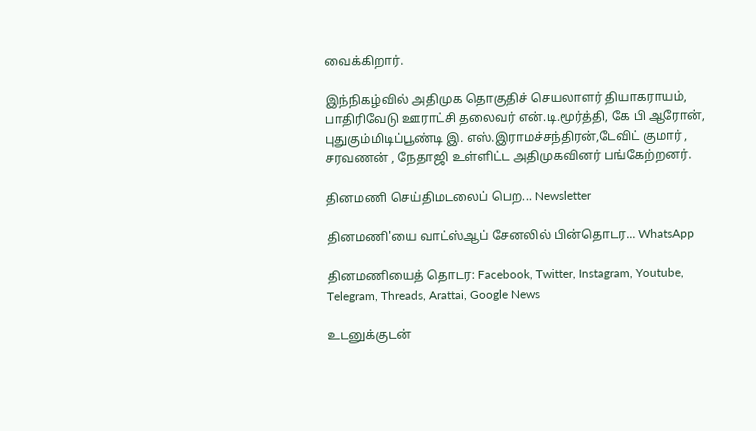வைக்கிறார்.

இந்நிகழ்வில் அதிமுக தொகுதிச் செயலாளர் தியாகராயம், பாதிரிவேடு ஊராட்சி தலைவர் என்.டி.மூர்த்தி, கே பி ஆரோன், புதுகும்மிடிப்பூண்டி இ. எஸ்.இராமச்சந்திரன்,டேவிட் குமார் , சரவணன் , நேதாஜி உள்ளிட்ட அதிமுகவினர் பங்கேற்றனர்.

தினமணி செய்திமடலைப் பெற... Newsletter

தினமணி'யை வாட்ஸ்ஆப் சேனலில் பின்தொடர... WhatsApp

தினமணியைத் தொடர: Facebook, Twitter, Instagram, Youtube, Telegram, Threads, Arattai, Google News

உடனுக்குடன்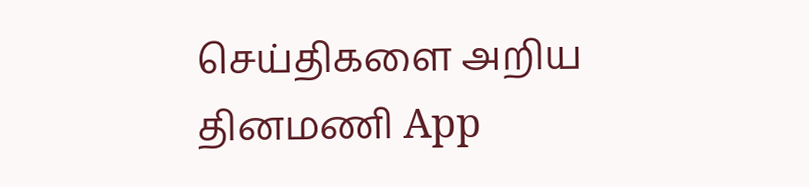செய்திகளை அறிய தினமணி App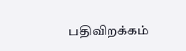பதிவிறக்கம்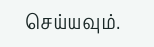செய்யவும்.